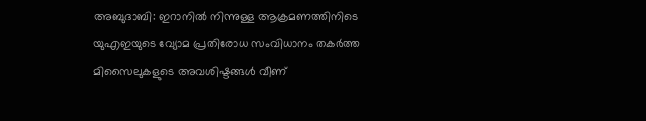അബുദാബി: ഇറാനിൽ നിന്നുള്ള ആക്രമണത്തിനിടെ യുഎഇയുടെ വ്യോമ പ്രതിരോധ സംവിധാനം തകർത്ത മിസൈലുകളുടെ അവശിഷ്ടങ്ങൾ വീണ്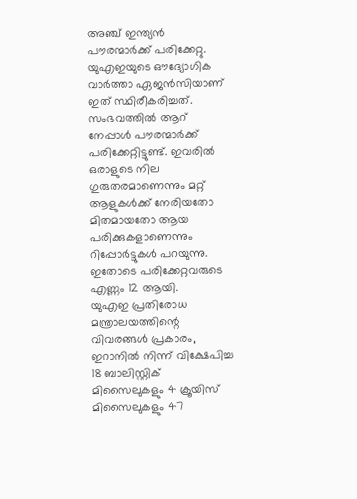അഞ്ച് ഇന്ത്യൻ പൗരന്മാർക്ക് പരിക്കേറ്റു. യുഎഇയുടെ ഔദ്യോഗിക വാർത്താ ഏജൻസിയാണ് ഇത് സ്ഥിരീകരിച്ചത്.
സംഭവത്തിൽ ആറ് നേപ്പാൾ പൗരന്മാർക്ക് പരിക്കേറ്റിട്ടുണ്ട്. ഇവരിൽ ഒരാളുടെ നില ഗുരുതരമാണെന്നും മറ്റ് ആളുകൾക്ക് നേരിയതോ മിതമായതോ ആയ പരിക്കുകളാണെന്നും റിപ്പോർട്ടുകൾ പറയുന്നു. ഇതോടെ പരിക്കേറ്റവരുടെ എണ്ണം 12 ആയി.
യുഎഇ പ്രതിരോധ മന്ത്രാലയത്തിന്റെ വിവരങ്ങൾ പ്രകാരം, ഇറാനിൽ നിന്ന് വിക്ഷേപിച്ച 18 ബാലിസ്റ്റിക് മിസൈലുകളും 4 ക്രൂയിസ് മിസൈലുകളും 47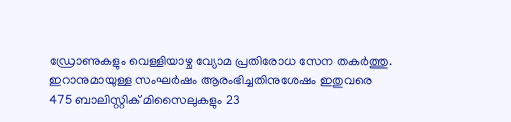ഡ്രോണുകളും വെള്ളിയാഴ്ച വ്യോമ പ്രതിരോധ സേന തകർത്തു.
ഇറാനുമായുള്ള സംഘർഷം ആരംഭിച്ചതിനുശേഷം ഇതുവരെ 475 ബാലിസ്റ്റിക് മിസൈലുകളും 23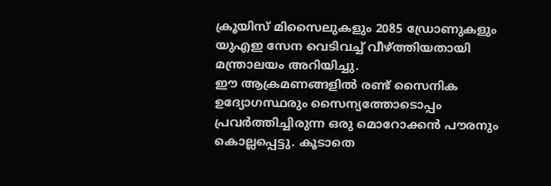ക്രൂയിസ് മിസൈലുകളും 2085 ഡ്രോണുകളും യുഎഇ സേന വെടിവച്ച് വീഴ്ത്തിയതായി മന്ത്രാലയം അറിയിച്ചു.
ഈ ആക്രമണങ്ങളിൽ രണ്ട് സൈനിക ഉദ്യോഗസ്ഥരും സൈന്യത്തോടൊപ്പം പ്രവർത്തിച്ചിരുന്ന ഒരു മൊറോക്കൻ പൗരനും കൊല്ലപ്പെട്ടു. കൂടാതെ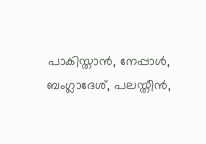പാകിസ്താൻ, നേപ്പാൾ, ബംഗ്ലാദേശ്, പലസ്തീൻ,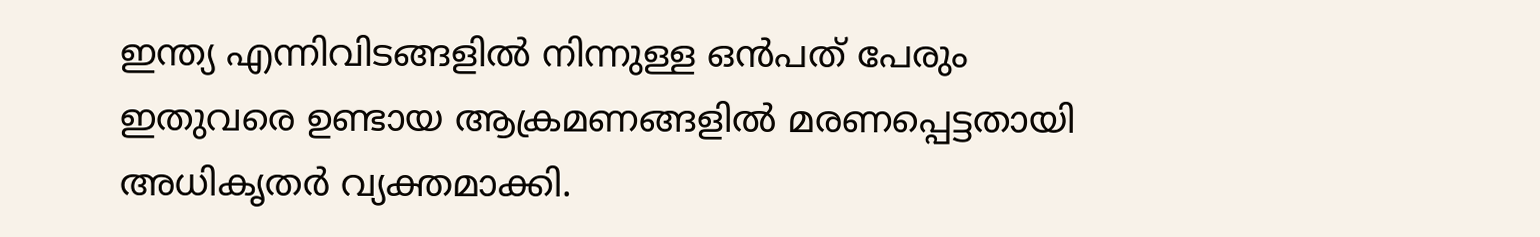ഇന്ത്യ എന്നിവിടങ്ങളിൽ നിന്നുള്ള ഒൻപത് പേരും ഇതുവരെ ഉണ്ടായ ആക്രമണങ്ങളിൽ മരണപ്പെട്ടതായി അധികൃതർ വ്യക്തമാക്കി.